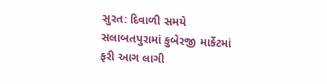સુરત: દિવાળી સમયે સલાબતપુરામાં કુબેરજી માર્કેટમાં ફરી આગ લાગી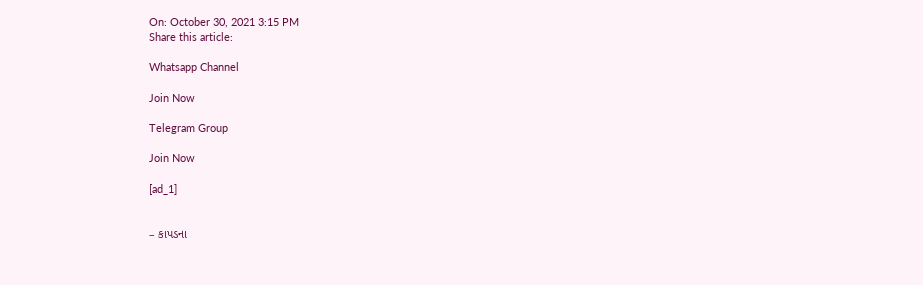On: October 30, 2021 3:15 PM
Share this article:

Whatsapp Channel

Join Now

Telegram Group

Join Now

[ad_1]


– કાપડના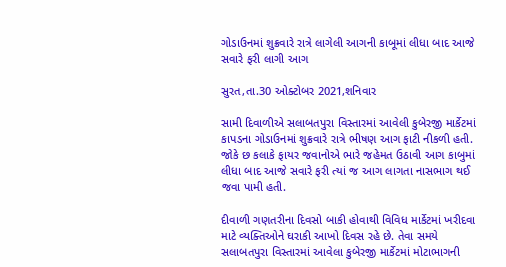ગોડાઉનમાં શુક્રવારે રાત્રે લાગેલી આગની કાબૂમાં લીધા બાદ આજે સવારે ફરી લાગી આગ

સુરત,તા.30 ઓક્ટોબર 2021,શનિવાર

સામી દિવાળીએ સલાબતપુરા વિસ્તારમાં આવેલી કુબેરજી માર્કેટમાં કાપડના ગોડાઉનમાં શુક્રવારે રાત્રે ભીષણ આગ ફાટી નીકળી હતી. જોકે છ કલાકે ફાયર જવાનોએ ભારે જહેમત ઉઠાવી આગ કાબુમાં લીધા બાદ આજે સવારે ફરી ત્યાં જ આગ લાગતા નાસભાગ થઈ જવા પામી હતી.

દીવાળી ગણતરીના દિવસો બાકી હોવાથી વિવિધ માર્કેટમાં ખરીદવા માટે વ્યક્તિઓને ઘરાકી આખો દિવસ રહે છે. તેવા સમયે સલાબતપુરા વિસ્તારમાં આવેલા કુબેરજી માર્કેટમાં મોટાભાગની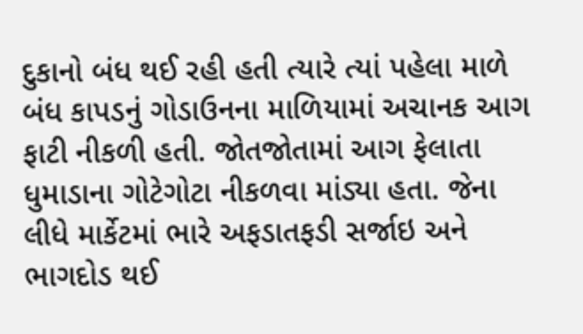દુકાનો બંધ થઈ રહી હતી ત્યારે ત્યાં પહેલા માળે બંધ કાપડનું ગોડાઉનના માળિયામાં અચાનક આગ ફાટી નીકળી હતી. જોતજોતામાં આગ ફેલાતા ધુમાડાના ગોટેગોટા નીકળવા માંડ્યા હતા. જેના લીધે માર્કેટમાં ભારે અફડાતફડી સર્જાઇ અને ભાગદોડ થઈ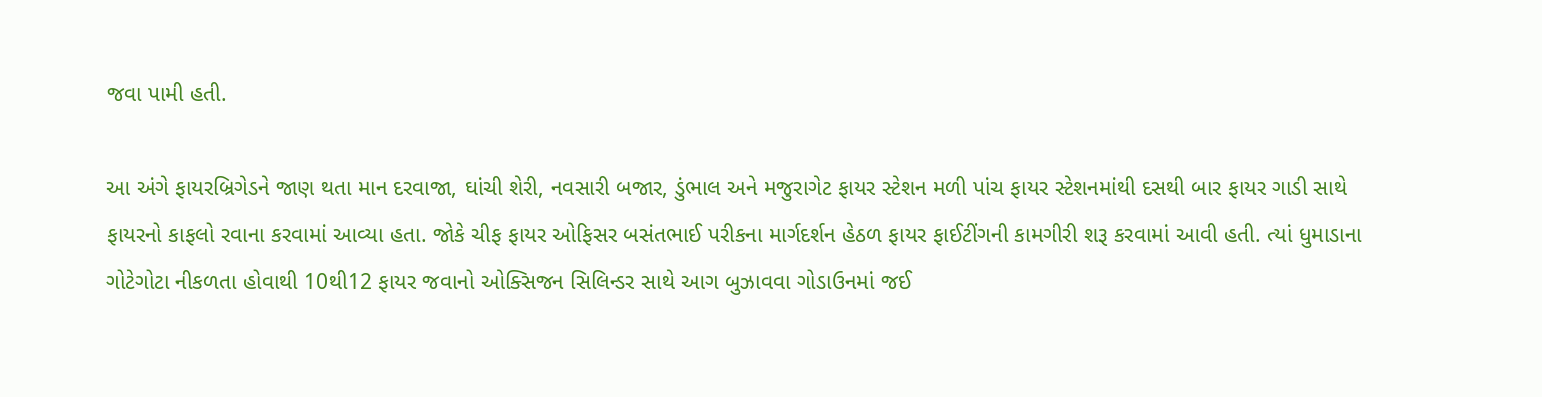જવા પામી હતી.

આ અંગે ફાયરબ્રિગેડને જાણ થતા માન દરવાજા, ઘાંચી શેરી, નવસારી બજાર, ડુંભાલ અને મજુરાગેટ ફાયર સ્ટેશન મળી પાંચ ફાયર સ્ટેશનમાંથી દસથી બાર ફાયર ગાડી સાથે ફાયરનો કાફલો રવાના કરવામાં આવ્યા હતા. જોકે ચીફ ફાયર ઓફિસર બસંતભાઈ પરીકના માર્ગદર્શન હેઠળ ફાયર ફાઈટીંગની કામગીરી શરૂ કરવામાં આવી હતી. ત્યાં ધુમાડાના ગોટેગોટા નીકળતા હોવાથી 10થી12 ફાયર જવાનો ઓક્સિજન સિલિન્ડર સાથે આગ બુઝાવવા ગોડાઉનમાં જઈ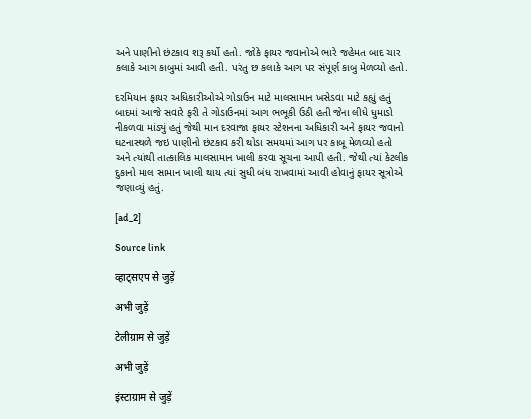અને પાણીનો છંટકાવ શરૂ કર્યો હતો. જોકે ફાયર જવાનોએ ભારે જહેમત બાદ ચાર કલાકે આગ કાબુમાં આવી હતી. પરંતુ છ કલાકે આગ પર સંપૂર્ણ કાબુ મેળવ્યો હતો.

દરમિયાન ફાયર અધિકારીઓએ ગોડાઉન માટે માલસામાન ખસેડવા માટે કહ્યું હતું બાદમાં આજે સવારે ફરી તે ગોડાઉનમાં આગ ભભૂકી ઉઠી હતી જેના લીધે ધુમાડો નીકળવા માંડ્યું હતું જેથી માન દરવાજા ફાયર સ્ટેશનના અધિકારી અને ફાયર જવાનો ઘટનાસ્થળે જઇ પાણીનો છંટકાવ કરી થોડા સમયમાં આગ પર કાબૂ મેળવ્યો હતો અને ત્યાંથી તાત્કાલિક માલસામાન ખાલી કરવા સૂચના આપી હતી. જેથી ત્યાં કેટલીક દુકાનો માલ સામાન ખાલી થાય ત્યાં સુધી બંધ રાખવામાં આવી હોવાનું ફાયર સૂત્રોએ જણાવ્યું હતું.

[ad_2]

Source link

व्हाट्सएप से जुड़ें

अभी जुड़ें

टेलीग्राम से जुड़ें

अभी जुड़ें

इंस्टाग्राम से जुड़ें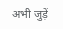अभी जुड़ें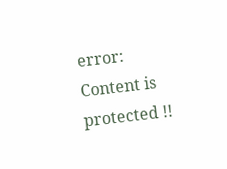error: Content is protected !!